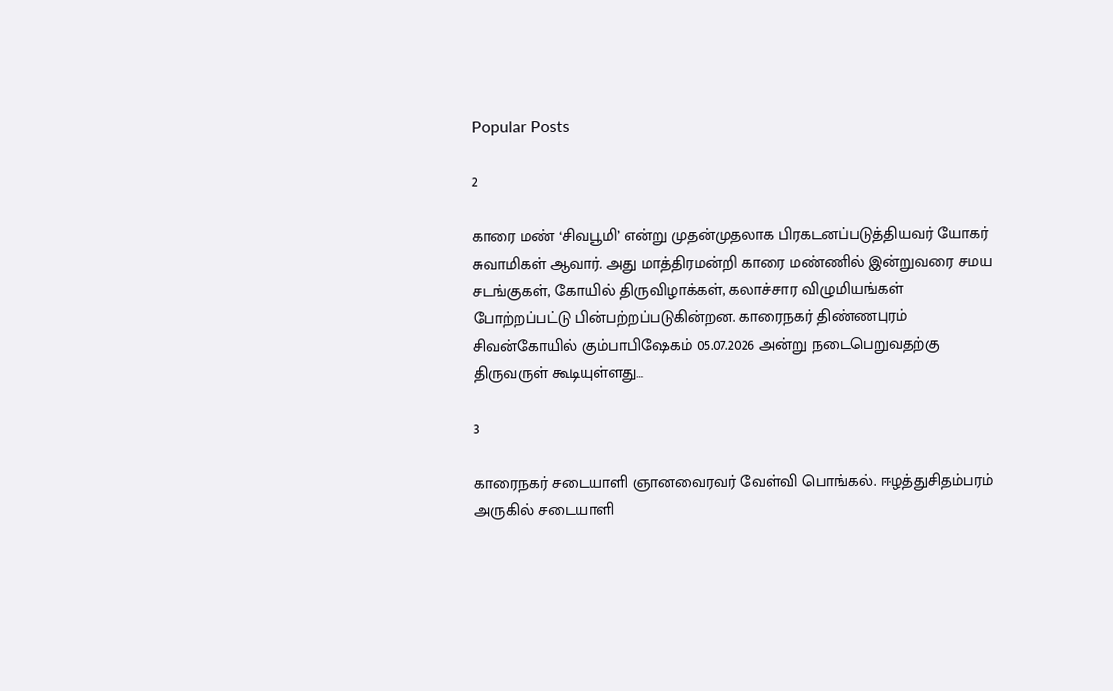Popular Posts

2

காரை மண் ‘சிவபூமி’ என்று முதன்முதலாக பிரகடனப்படுத்தியவர் யோகர் சுவாமிகள் ஆவார். அது மாத்திரமன்றி காரை மண்ணில் இன்றுவரை சமய சடங்குகள், கோயில் திருவிழாக்கள், கலாச்சார விழுமியங்கள் போற்றப்பட்டு பின்பற்றப்படுகின்றன. காரைநகர் திண்ணபுரம் சிவன்கோயில் கும்பாபிஷேகம் 05.07.2026 அன்று நடைபெறுவதற்கு திருவருள் கூடியுள்ளது…

3

காரைநகர் சடையாளி ஞானவைரவர் வேள்வி பொங்கல். ஈழத்துசிதம்பரம் அருகில் சடையாளி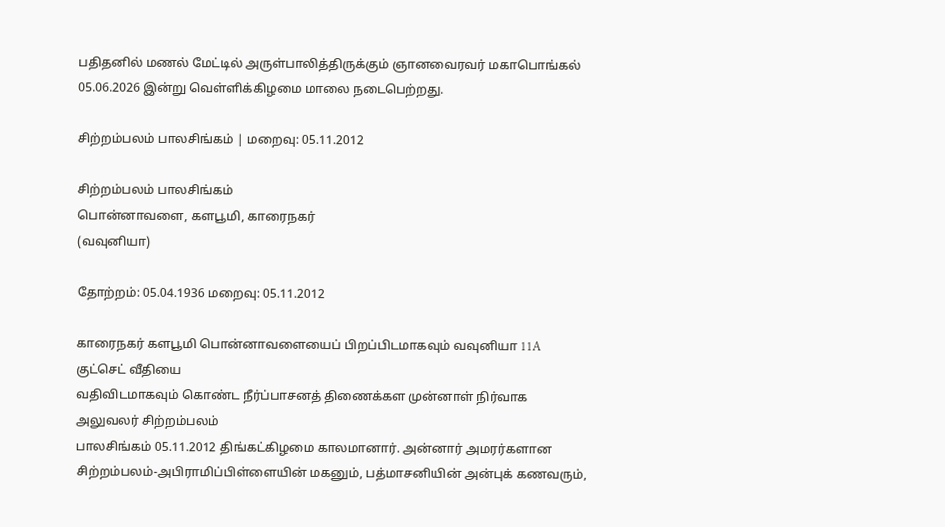பதிதனில் மணல் மேட்டில் அருள்பாலித்திருக்கும் ஞானவைரவர் மகாபொங்கல் 05.06.2026 இன்று வெள்ளிக்கிழமை மாலை நடைபெற்றது.

சிற்றம்பலம் பாலசிங்கம் | மறைவு: 05.11.2012

சிற்றம்பலம் பாலசிங்கம்
பொன்னாவளை, களபூமி, காரைநகர்
(வவுனியா)

தோற்றம்: 05.04.1936 மறைவு: 05.11.2012

காரைநகர் களபூமி பொன்னாவளையைப் பிறப்பிடமாகவும் வவுனியா 11A குட்செட் வீதியை
வதிவிடமாகவும் கொண்ட நீர்ப்பாசனத் திணைக்கள முன்னாள் நிர்வாக அலுவலர் சிற்றம்பலம்
பாலசிங்கம் 05.11.2012 திங்கட்கிழமை காலமானார். அன்னார் அமரர்களான
சிற்றம்பலம்-அபிராமிப்பிள்ளையின் மகனும், பத்மாசனியின் அன்புக் கணவரும்,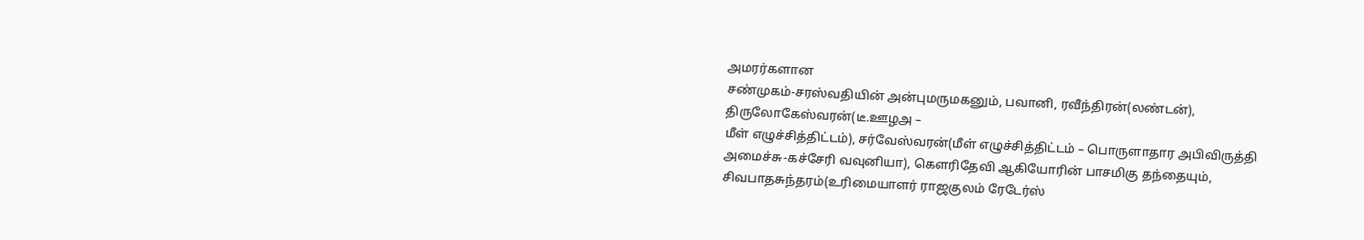அமரர்களான
சண்முகம்-சரஸ்வதியின் அன்புமருமகனும், பவானி, ரவீந்திரன்(லண்டன்), திருலோகேஸ்வரன்(டீ.ஊழஅ –
மீள் எழுச்சித்திட்டம்), சர்வேஸ்வரன்(மீள் எழுச்சித்திட்டம் – பொருளாதார அபிவிருத்தி
அமைச்சு-கச்சேரி வவுனியா), கௌரிதேவி ஆகியோரின் பாசமிகு தந்தையும்,
சிவபாதசுந்தரம்(உரிமையாளர் ராஜகுலம் ரேடேர்ஸ்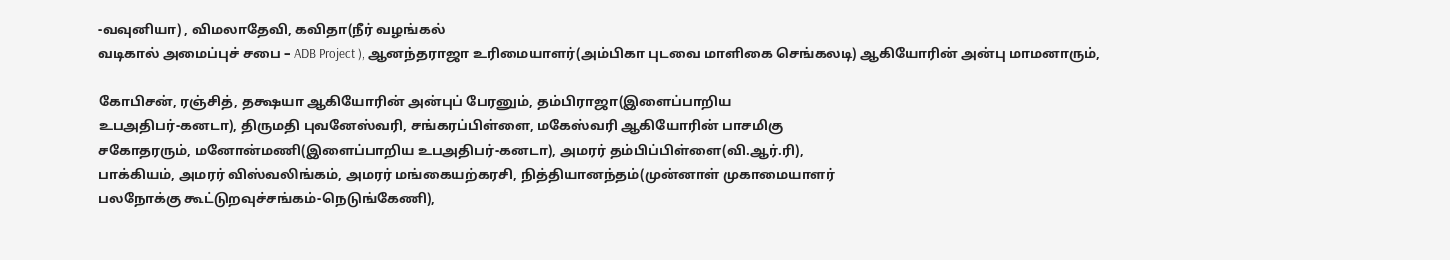-வவுனியா) , விமலாதேவி, கவிதா(நீர் வழங்கல்
வடிகால் அமைப்புச் சபை – ADB Project ), ஆனந்தராஜா உரிமையாளர்(அம்பிகா புடவை மாளிகை செங்கலடி) ஆகியோரின் அன்பு மாமனாரும்,

கோபிசன், ரஞ்சித், தக்ஷயா ஆகியோரின் அன்புப் பேரனும், தம்பிராஜா(இளைப்பாறிய
உபஅதிபர்-கனடா), திருமதி புவனேஸ்வரி, சங்கரப்பிள்ளை, மகேஸ்வரி ஆகியோரின் பாசமிகு
சகோதரரும், மனோன்மணி(இளைப்பாறிய உபஅதிபர்-கனடா), அமரர் தம்பிப்பிள்ளை(வி.ஆர்.ரி),
பாக்கியம், அமரர் விஸ்வலிங்கம், அமரர் மங்கையற்கரசி, நித்தியானந்தம்(முன்னாள் முகாமையாளர்
பலநோக்கு கூட்டுறவுச்சங்கம்-நெடுங்கேணி),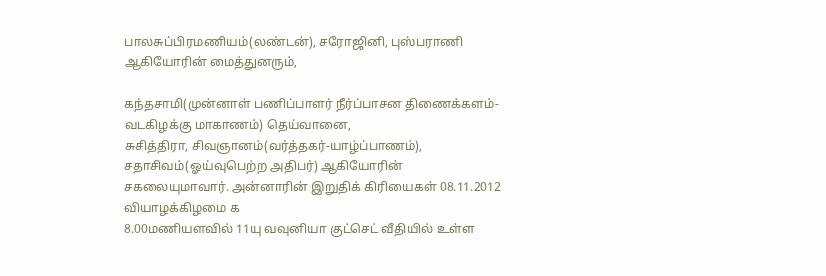பாலசுப்பிரமணியம்(லண்டன்), சரோஜினி, புஸ்பராணி
ஆகியோரின் மைத்துனரும்,

கந்தசாமி(முன்னாள் பணிப்பாளர் நீர்ப்பாசன திணைக்களம்-வடகிழக்கு மாகாணம்) தெய்வானை,
சுசித்திரா, சிவஞானம்(வர்த்தகர்-யாழ்ப்பாணம்), சதாசிவம்(ஓய்வுபெற்ற அதிபர்) ஆகியோரின்
சகலையுமாவார். அன்னாரின் இறுதிக் கிரியைகள் 08.11.2012 வியாழக்கிழமை க
8.00மணியளவில் 11யு வவுனியா குட்செட் வீதியில் உள்ள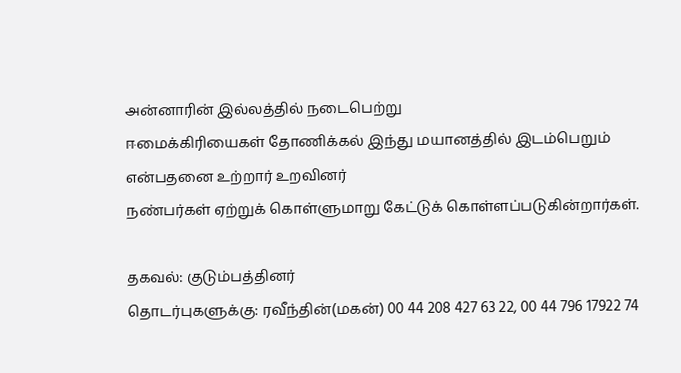அன்னாரின் இல்லத்தில் நடைபெற்று
ஈமைக்கிரியைகள் தோணிக்கல் இந்து மயானத்தில் இடம்பெறும் என்பதனை உற்றார் உறவினர்
நண்பர்கள் ஏற்றுக் கொள்ளுமாறு கேட்டுக் கொள்ளப்படுகின்றார்கள்.

தகவல்: குடும்பத்தினர்
தொடர்புகளுக்கு: ரவீந்தின்(மகன்) 00 44 208 427 63 22, 00 44 796 17922 74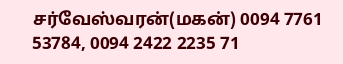சர்வேஸ்வரன்(மகன்) 0094 7761 53784, 0094 2422 2235 71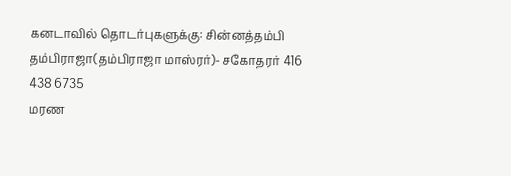கனடாவில் தொடர்புகளுக்கு: சின்னத்தம்பி தம்பிராஜா(தம்பிராஜா மாஸ்ரர்)- சகோதரர் 416 438 6735
மரண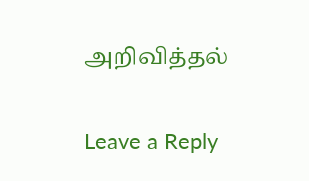அறிவித்தல்

Leave a Reply